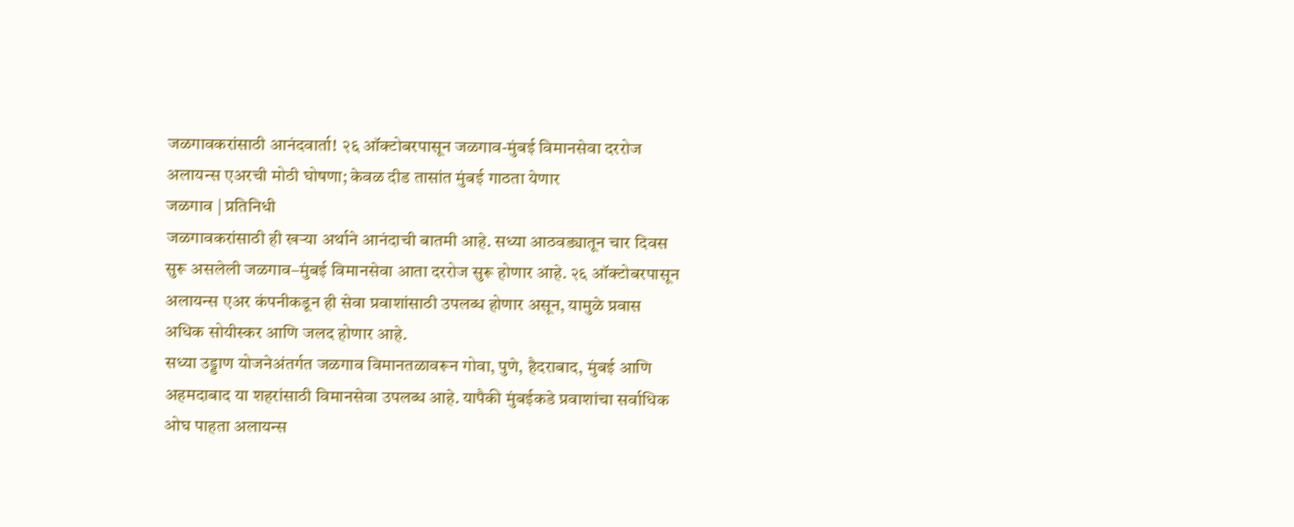जळगावकरांसाठी आनंदवार्ता! २६ ऑक्टोबरपासून जळगाव-मुंबई विमानसेवा दररोज
अलायन्स एअरची मोठी घोषणा; केवळ दीड तासांत मुंबई गाठता येणार
जळगाव | प्रतिनिधी
जळगावकरांसाठी ही खऱ्या अर्थाने आनंदाची बातमी आहे. सध्या आठवड्यातून चार दिवस सुरू असलेली जळगाव–मुंबई विमानसेवा आता दररोज सुरू होणार आहे. २६ ऑक्टोबरपासून अलायन्स एअर कंपनीकडून ही सेवा प्रवाशांसाठी उपलब्ध होणार असून, यामुळे प्रवास अधिक सोयीस्कर आणि जलद होणार आहे.
सध्या उड्डाण योजनेअंतर्गत जळगाव विमानतळावरून गोवा, पुणे, हैदराबाद, मुंबई आणि अहमदाबाद या शहरांसाठी विमानसेवा उपलब्ध आहे. यापैकी मुंबईकडे प्रवाशांचा सर्वाधिक ओघ पाहता अलायन्स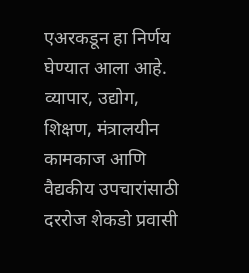एअरकडून हा निर्णय घेण्यात आला आहे.
व्यापार, उद्योग, शिक्षण, मंत्रालयीन कामकाज आणि वैद्यकीय उपचारांसाठी दररोज शेकडो प्रवासी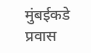मुंबईकडे प्रवास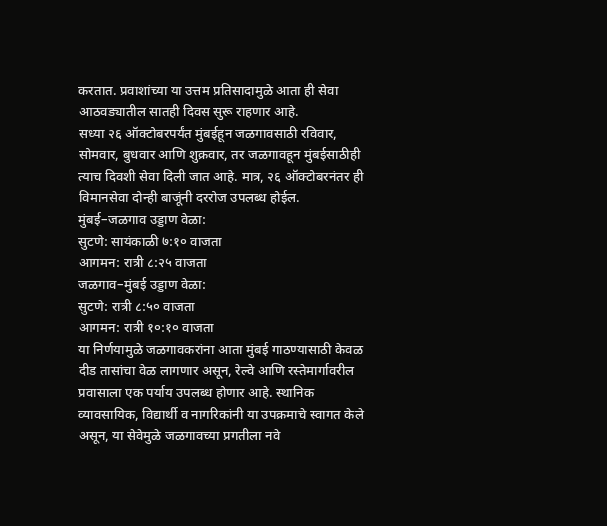करतात. प्रवाशांच्या या उत्तम प्रतिसादामुळे आता ही सेवा आठवड्यातील सातही दिवस सुरू राहणार आहे.
सध्या २६ ऑक्टोबरपर्यंत मुंबईहून जळगावसाठी रविवार, सोमवार, बुधवार आणि शुक्रवार, तर जळगावहून मुंबईसाठीही त्याच दिवशी सेवा दिली जात आहे. मात्र, २६ ऑक्टोबरनंतर ही विमानसेवा दोन्ही बाजूंनी दररोज उपलब्ध होईल.
मुंबई–जळगाव उड्डाण वेळा:
सुटणे: सायंकाळी ७:१० वाजता
आगमन: रात्री ८:२५ वाजता
जळगाव–मुंबई उड्डाण वेळा:
सुटणे: रात्री ८:५० वाजता
आगमन: रात्री १०:१० वाजता
या निर्णयामुळे जळगावकरांना आता मुंबई गाठण्यासाठी केवळ दीड तासांचा वेळ लागणार असून, रेल्वे आणि रस्तेमार्गावरील प्रवासाला एक पर्याय उपलब्ध होणार आहे. स्थानिक व्यावसायिक, विद्यार्थी व नागरिकांनी या उपक्रमाचे स्वागत केले असून, या सेवेमुळे जळगावच्या प्रगतीला नवे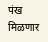पंख मिळणार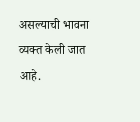असल्याची भावना व्यक्त केली जात आहे.